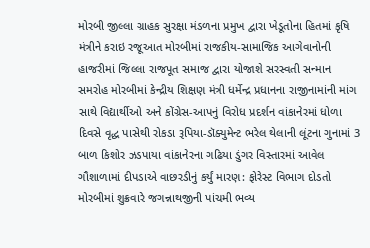મોરબી જીલ્લા ગ્રાહક સુરક્ષા મંડળના પ્રમુખ દ્વારા ખેડૂતોના હિતમાં કૃષિ મંત્રીને કરાઇ રજૂઆત મોરબીમાં રાજકીય-સામાજિક આગેવાનોની હાજરીમાં જિલ્લા રાજપૂત સમાજ દ્વારા યોજાશે સરસ્વતી સન્માન સમરોહ મોરબીમાં કેન્દ્રીય શિક્ષણ મંત્રી ધર્મેન્દ્ર પ્રધાનના રાજીનામાંની માંગ સાથે વિદ્યાર્થીઓ અને કોંગ્રેસ-આપનું વિરોધ પ્રદર્શન વાંકાનેરમાં ધોળા દિવસે વૃદ્ધ પાસેથી રોકડા રૂપિયા-ડૉક્યુમેન્ટ ભરેલ થેલાની લૂંટના ગુનામાં 3 બાળ કિશોર ઝડપાયા વાંકાનેરના ગઢિયા ડુંગર વિસ્તારમાં આવેલ ગૌશાળામાં દીપડાએ વાછરડીનું કર્યું મારણ: ફોરેસ્ટ વિભાગ દોડતો મોરબીમાં શુક્રવારે જગન્નાથજીની પાંચમી ભવ્ય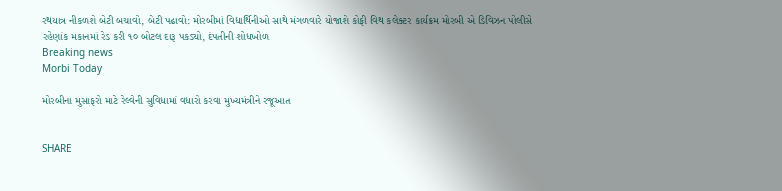રથયાત્ર નીકળશે બેટી બચાવો, બેટી પઢાવો: મોરબીમાં વિદ્યાર્થિનીઓ સાથે મંગળવારે યોજાશે કોફી વિથ કલેક્ટર કાર્યક્રમ મોરબી એ ડિવિઝન પોલીસે રહેણાંક મકાનમાં રેડ કરી ૧૦ બોટલ દારૂ પકડ્યો, દંપતીની શોધખોળ
Breaking news
Morbi Today

મોરબીના મુસાફરો માટે રેલ્વેની સુવિધામાં વધારો કરવા મુખ્યમંત્રીને રજૂઆત


SHARE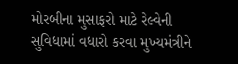મોરબીના મુસાફરો માટે રેલ્વેની સુવિધામાં વધારો કરવા મુખ્યમંત્રીને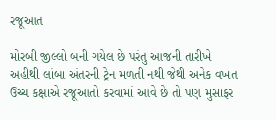રજૂઆત

મોરબી જીલ્લો બની ગયેલ છે પરંતુ આજની તારીખે અહીથી લાંબા અંતરની ટ્રેન મળતી નથી જેથી અનેક વખત ઉચ્ચ કક્ષાએ રજૂઆતો કરવામાં આવે છે તો પણ મુસાફર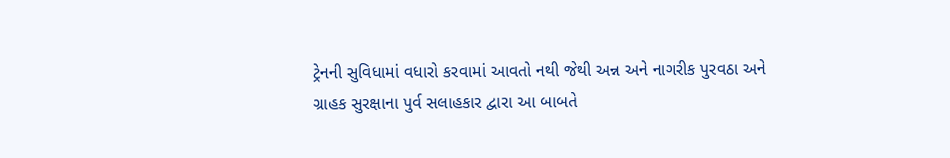ટ્રેનની સુવિધામાં વધારો કરવામાં આવતો નથી જેથી અન્ન અને નાગરીક પુરવઠા અને ગ્રાહક સુરક્ષાના પુર્વ સલાહકાર દ્વારા આ બાબતે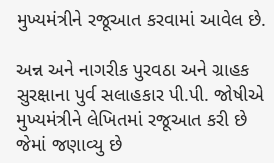મુખ્યમંત્રીને રજૂઆત કરવામાં આવેલ છે.

અન્ન અને નાગરીક પુરવઠા અને ગ્રાહક સુરક્ષાના પુર્વ સલાહકાર પી.પી. જોષીએ મુખ્યમંત્રીને લેખિતમાં રજૂઆત કરી છે જેમાં જણાવ્યુ છે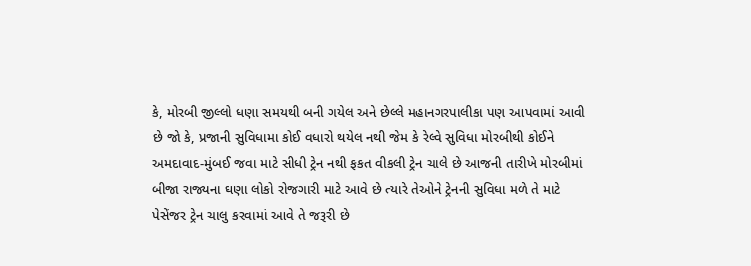કે, મોરબી જીલ્લો ધણા સમયથી બની ગયેલ અને છેલ્લે મહાનગરપાલીકા પણ આપવામાં આવી છે જો કે, પ્રજાની સુવિધામા કોઈ વધારો થયેલ નથી જેમ કે રેલ્વે સુવિધા મોરબીથી કોઈને અમદાવાદ-મુંબઈ જવા માટે સીધી ટ્રેન નથી ફકત વીકલી ટ્રેન ચાલે છે આજની તારીખે મોરબીમાં બીજા રાજ્યના ઘણા લોકો રોજગારી માટે આવે છે ત્યારે તેઓને ટ્રેનની સુવિધા મળે તે માટે પેસેંજર ટ્રેન ચાલુ કરવામાં આવે તે જરૂરી છે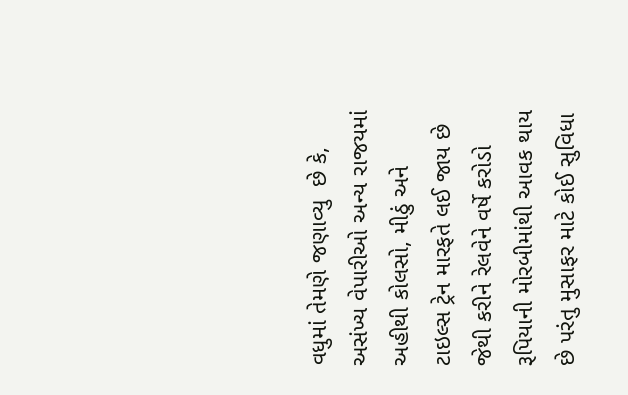વધુમાં તેમણે જણાવ્યુ  છે કે, અસંખ્ય વેપારીઓ અન્ય રાજયમાં અહીથી કોલસો, મીઠું અને ટાઇલ્સ ટ્રેન મારફતે લઈ જાય છે જેથી કરીને રેલવેને વર્ષે કરોડો રૂપિયાની મોરબીમાંથી આવક થાય છે પરંતુ મુસાફર માટે કોઈ સુવિધા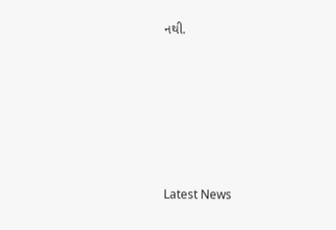નથી.






Latest News